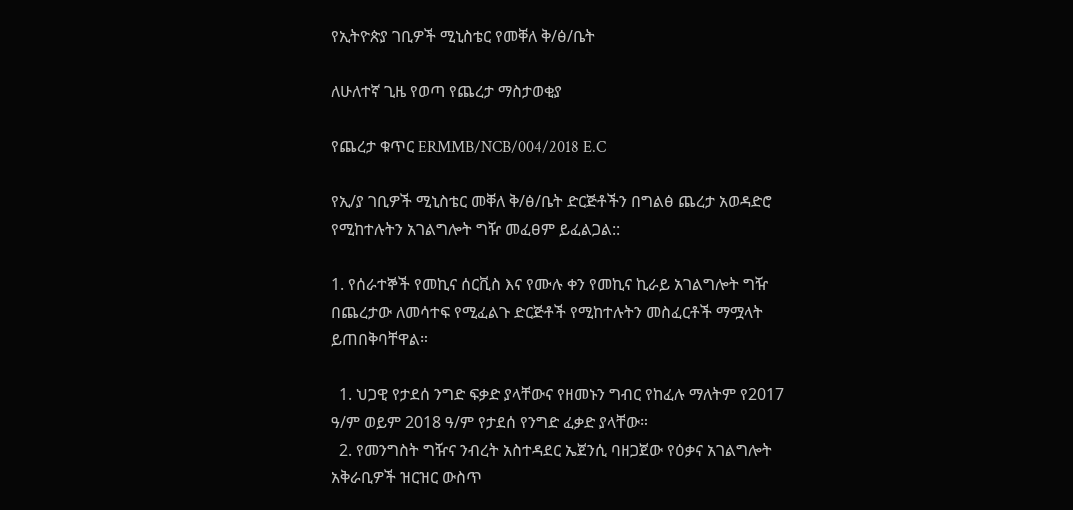የኢትዮጵያ ገቢዎች ሚኒስቴር የመቐለ ቅ/ፅ/ቤት

ለሁለተኛ ጊዜ የወጣ የጨረታ ማስታወቂያ

የጨረታ ቁጥር ERMMB/NCB/004/2018 E.C

የኢ/ያ ገቢዎች ሚኒስቴር መቐለ ቅ/ፅ/ቤት ድርጅቶችን በግልፅ ጨረታ አወዳድሮ የሚከተሉትን አገልግሎት ግዥ መፈፀም ይፈልጋል::

1. የሰራተኞች የመኪና ሰርቪስ እና የሙሉ ቀን የመኪና ኪራይ አገልግሎት ግዥ በጨረታው ለመሳተፍ የሚፈልጉ ድርጅቶች የሚከተሉትን መስፈርቶች ማሟላት ይጠበቅባቸዋል።

  1. ህጋዊ የታደሰ ንግድ ፍቃድ ያላቸውና የዘመኑን ግብር የከፈሉ ማለትም የ2017 ዓ/ም ወይም 2018 ዓ/ም የታደሰ የንግድ ፈቃድ ያላቸው።
  2. የመንግስት ግዥና ንብረት አስተዳደር ኤጀንሲ ባዘጋጀው የዕቃና አገልግሎት አቅራቢዎች ዝርዝር ውስጥ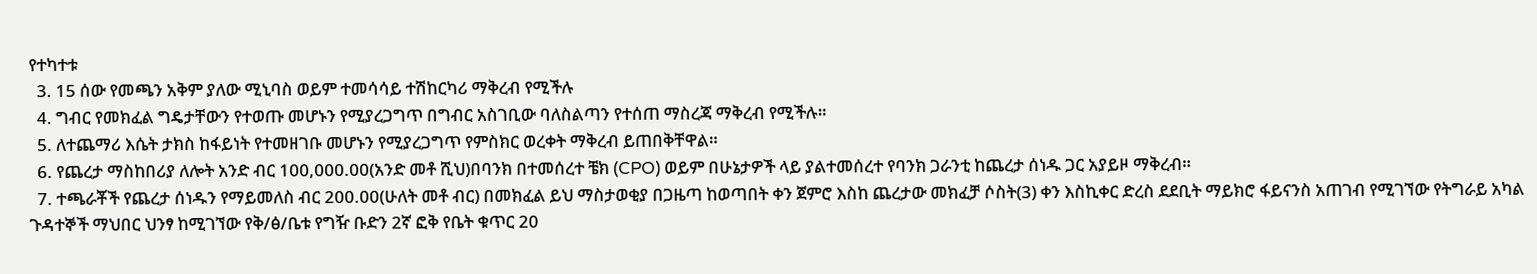የተካተቱ
  3. 15 ሰው የመጫን አቅም ያለው ሚኒባስ ወይም ተመሳሳይ ተሽከርካሪ ማቅረብ የሚችሉ
  4. ግብር የመክፈል ግዴታቸውን የተወጡ መሆኑን የሚያረጋግጥ በግብር አስገቢው ባለስልጣን የተሰጠ ማስረጃ ማቅረብ የሚችሉ።
  5. ለተጨማሪ እሴት ታክስ ከፋይነት የተመዘገቡ መሆኑን የሚያረጋግጥ የምስክር ወረቀት ማቅረብ ይጠበቅቸዋል።
  6. የጨረታ ማስከበሪያ ለሎት አንድ ብር 100,000.00(አንድ መቶ ሺህ)በባንክ በተመሰረተ ቼክ (CPO) ወይም በሁኔታዎች ላይ ያልተመሰረተ የባንክ ጋራንቲ ከጨረታ ሰነዱ ጋር አያይዞ ማቅረብ።
  7. ተጫራቾች የጨረታ ሰነዱን የማይመለስ ብር 200.00(ሁለት መቶ ብር) በመክፈል ይህ ማስታወቂያ በጋዜጣ ከወጣበት ቀን ጀምሮ እስከ ጨረታው መክፈቻ ሶስት(3) ቀን እስኪቀር ድረስ ደደቢት ማይክሮ ፋይናንስ አጠገብ የሚገኘው የትግራይ አካል ጉዳተኞች ማህበር ህንፃ ከሚገኘው የቅ/ፅ/ቤቱ የግዥ ቡድን 2ኛ ፎቅ የቤት ቁጥር 20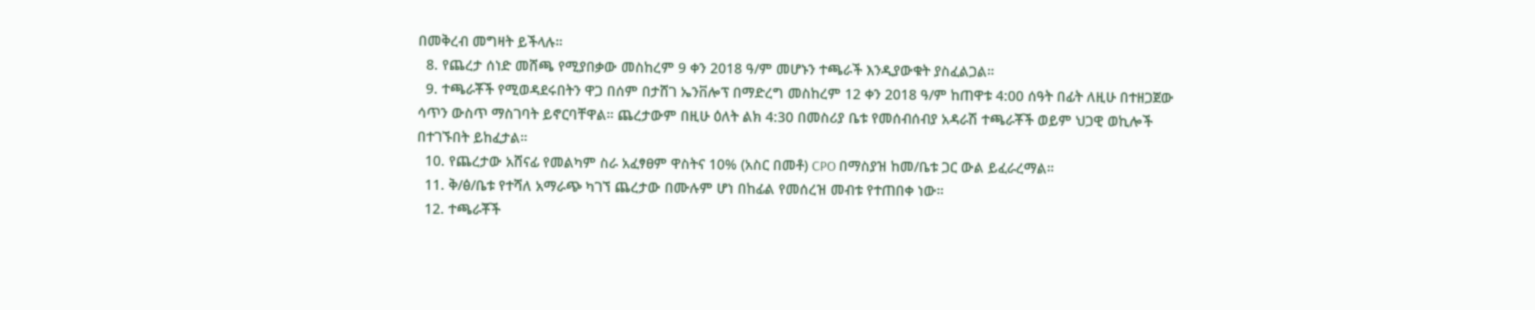በመቅረብ መግዛት ይችላሉ።
  8. የጨረታ ሰነድ መሸጫ የሚያበቃው መስከረም 9 ቀን 2018 ዓ/ም መሆኑን ተጫራች እንዲያውቁት ያስፈልጋል።
  9. ተጫራቾች የሚወዳደሩበትን ዋጋ በሰም በታሸገ ኤንቨሎፕ በማድረግ መስከረም 12 ቀን 2018 ዓ/ም ከጠዋቱ 4:00 ሰዓት በፊት ለዚሁ በተዘጋጀው ሳጥን ውስጥ ማስገባት ይኖርባቸዋል። ጨረታውም በዚሁ ዕለት ልክ 4:30 በመስሪያ ቤቱ የመሰብሰብያ አዳራሽ ተጫራቾች ወይም ህጋዊ ወኪሎች በተገኙበት ይከፈታል።
  10. የጨረታው አሸናፊ የመልካም ስራ አፈፃፀም ዋስትና 10% (አስር በመቶ) CPO በማስያዝ ከመ/ቤቱ ጋር ውል ይፈራረማል።
  11. ቅ/ፅ/ቤቱ የተሻለ አማራጭ ካገኘ ጨረታው በሙሉም ሆነ በከፊል የመሰረዝ መብቱ የተጠበቀ ነው።
  12. ተጫራቾች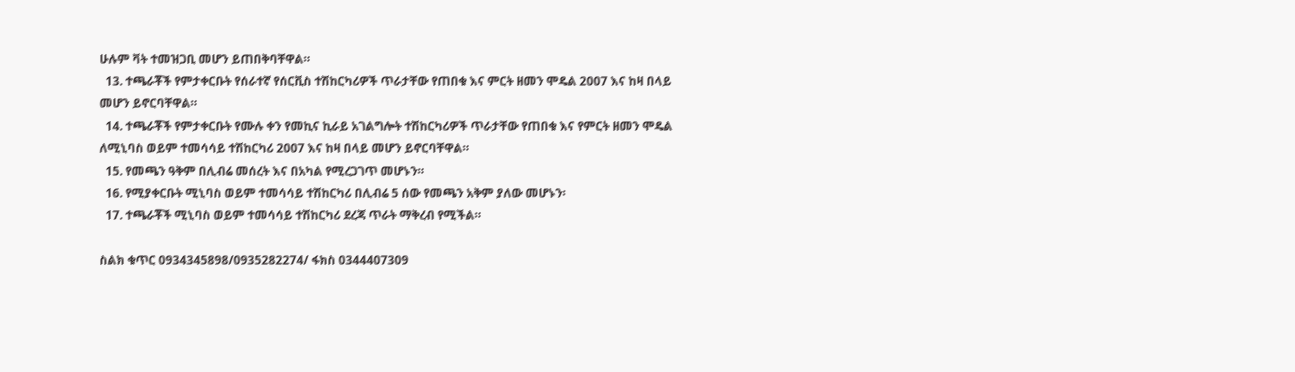ሁሉም ቫት ተመዝጋቢ መሆን ይጠበቅባቸዋል።
  13. ተጫራቾች የምታቀርቡት የሰራተኛ የሰርቪስ ተሽከርካሪዎች ጥራታቸው የጠበቁ እና ምርት ዘመን ሞዴል 2007 እና ከዛ በላይ መሆን ይኖርባቸዋል።
  14. ተጫራቾች የምታቀርቡት የሙሉ ቀን የመኪና ኪራይ አገልግሎት ተሽከርካሪዎች ጥራታቸው የጠበቁ እና የምርት ዘመን ሞዴል ለሚኒባስ ወይም ተመሳሳይ ተሽከርካሪ 2007 እና ከዛ በላይ መሆን ይኖርባቸዋል።
  15. የመጫን ዓቅም በሊብሬ መሰረት እና በአካል የሚረጋገጥ መሆኑን።
  16. የሚያቀርቡት ሚኒባስ ወይም ተመሳሳይ ተሽከርካሪ በሊብሬ 5 ሰው የመጫን አቅም ያለው መሆኑን፡
  17. ተጫራቾች ሚኒባስ ወይም ተመሳሳይ ተሽከርካሪ ደረጃ ጥራት ማቅረብ የሚችል።

ስልክ ቁጥር 0934345898/0935282274/ ፋክስ 0344407309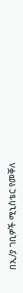በኢ/ያ ገቢዎች ሚኒስቴር የመቐለ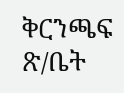ቅርንጫፍ ጽ/ቤት